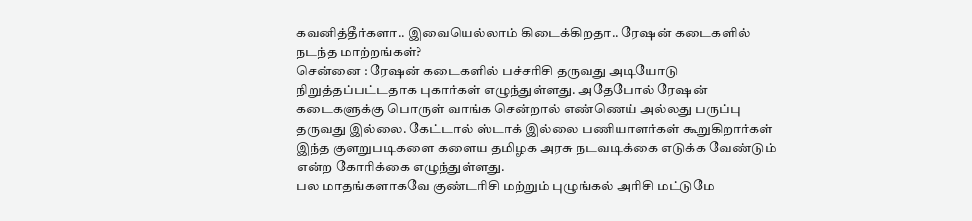கவனித்தீர்களா.. இவையெல்லாம் கிடைக்கிறதா.. ரேஷன் கடைகளில் நடந்த மாற்றங்கள்?
சென்னை : ரேஷன் கடைகளில் பச்சரிசி தருவது அடியோடு நிறுத்தப்பட்டதாக புகார்கள் எழுந்துள்ளது. அதேபோல் ரேஷன் கடைகளுக்கு பொருள் வாங்க சென்றால் எண்ணெய் அல்லது பருப்பு தருவது இல்லை. கேட்டால் ஸ்டாக் இல்லை பணியாளர்கள் கூறுகிறார்கள் இந்த குளறுபடிகளை களைய தமிழக அரசு நடவடிக்கை எடுக்க வேண்டும் என்ற கோரிக்கை எழுந்துள்ளது.
பல மாதங்களாகவே குண்டரிசி மற்றும் புழுங்கல் அரிசி மட்டுமே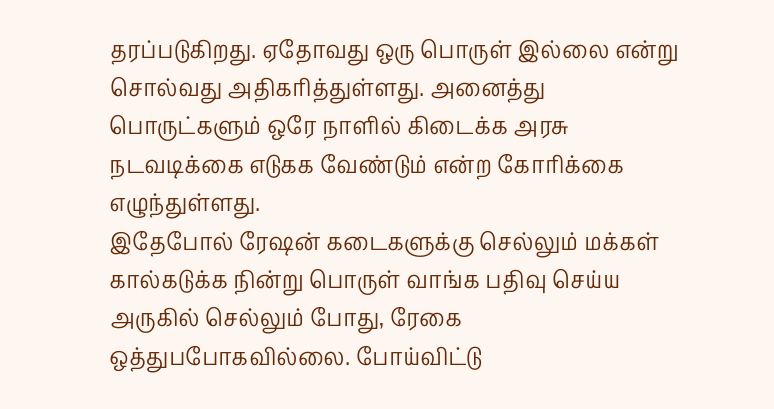தரப்படுகிறது. ஏதோவது ஒரு பொருள் இல்லை என்று சொல்வது அதிகரித்துள்ளது. அனைத்து பொருட்களும் ஒரே நாளில் கிடைக்க அரசு நடவடிக்கை எடுகக வேண்டும் என்ற கோரிக்கை எழுந்துள்ளது.
இதேபோல் ரேஷன் கடைகளுக்கு செல்லும் மக்கள் கால்கடுக்க நின்று பொருள் வாங்க பதிவு செய்ய அருகில் செல்லும் போது, ரேகை ஒத்துபபோகவில்லை. போய்விட்டு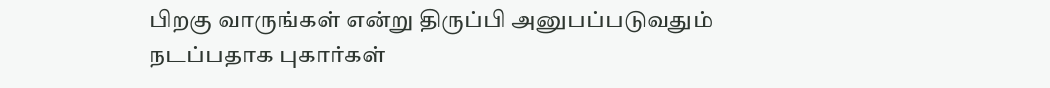பிறகு வாருங்கள் என்று திருப்பி அனுபப்படுவதும் நடப்பதாக புகார்கள்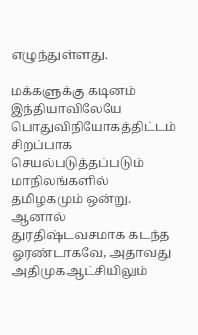எழுந்துள்ளது.

மக்களுக்கு கடினம்
இந்தியாவிலேயே பொதுவிநியோகத்திட்டம் சிறப்பாக செயல்படுத்தப்படும் மாநிலங்களில் தமிழகமும் ஒன்று. ஆனால் துரதிஷ்டவசமாக கடந்த ஓரண்டாகவே, அதாவது அதிமுகஆட்சியிலும்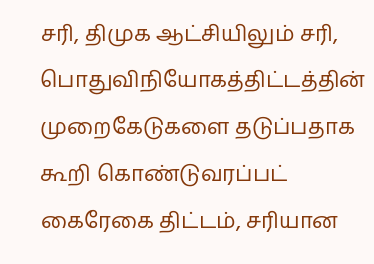சரி, திமுக ஆட்சியிலும் சரி, பொதுவிநியோகத்திட்டத்தின் முறைகேடுகளை தடுப்பதாக கூறி கொண்டுவரப்பட் கைரேகை திட்டம், சரியான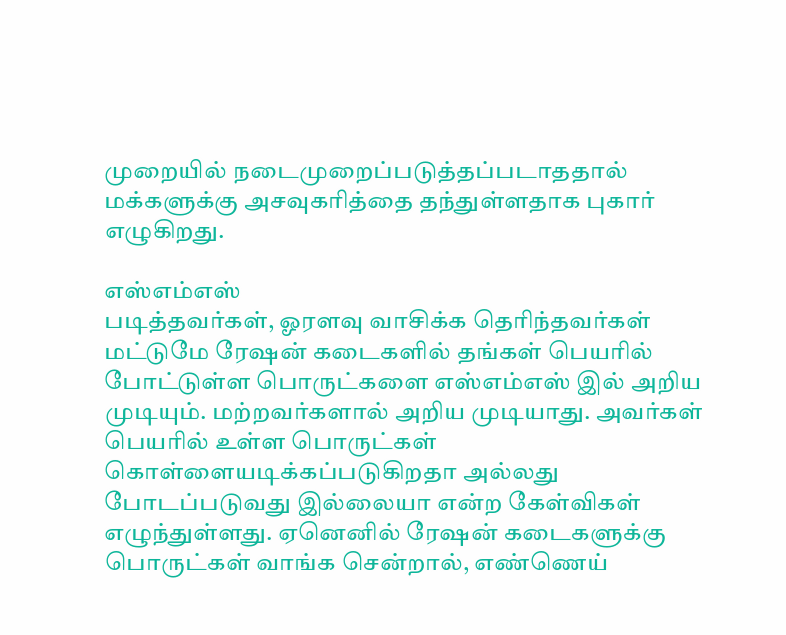முறையில் நடைமுறைப்படுத்தப்படாததால் மக்களுக்கு அசவுகரித்தை தந்துள்ளதாக புகார் எழுகிறது.

எஸ்எம்எஸ்
படித்தவர்கள், ஓரளவு வாசிக்க தெரிந்தவர்கள் மட்டுமே ரேஷன் கடைகளில் தங்கள் பெயரில் போட்டுள்ள பொருட்களை எஸ்எம்எஸ் இல் அறிய முடியும். மற்றவர்களால் அறிய முடியாது. அவர்கள் பெயரில் உள்ள பொருட்கள் கொள்ளையடிக்கப்படுகிறதா அல்லது போடப்படுவது இல்லையா என்ற கேள்விகள் எழுந்துள்ளது. ஏனெனில் ரேஷன் கடைகளுக்கு பொருட்கள் வாங்க சென்றால், எண்ணெய்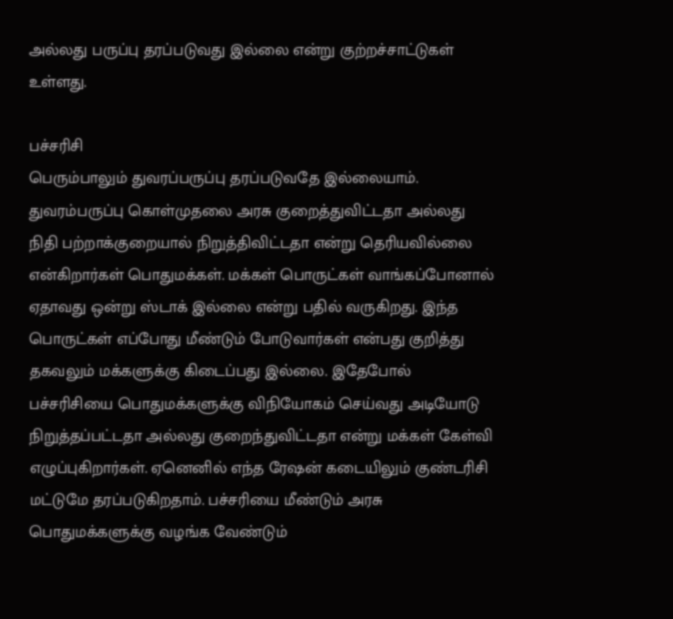அல்லது பருப்பு தரப்படுவது இல்லை என்று குற்றச்சாட்டுகள் உள்ளது.

பச்சரிசி
பெரும்பாலும் துவரப்பருப்பு தரப்படுவதே இல்லையாம். துவரம்பருப்பு கொள்முதலை அரசு குறைத்துவிட்டதா அல்லது நிதி பற்றாக்குறையால் நிறுத்திவிட்டதா என்று தெரியவில்லை என்கிறார்கள் பொதுமக்கள். மக்கள் பொருட்கள் வாங்கப்போனால் ஏதாவது ஒன்று ஸ்டாக் இல்லை என்று பதில் வருகிறது. இந்த பொருட்கள் எப்போது மீண்டும் போடுவார்கள் என்பது குறித்து தகவலும் மக்களுக்கு கிடைப்பது இல்லை. இதேபோல் பச்சரிசியை பொதுமக்களுக்கு விநியோகம் செய்வது அடியோடு நிறுத்தப்பட்டதா அல்லது குறைந்துவிட்டதா என்று மக்கள் கேள்வி எழுப்புகிறார்கள். ஏனெனில் எந்த ரேஷன் கடையிலும் குண்டரிசி மட்டுமே தரப்படுகிறதாம். பச்சரியை மீண்டும் அரசு பொதுமக்களுக்கு வழங்க வேண்டும்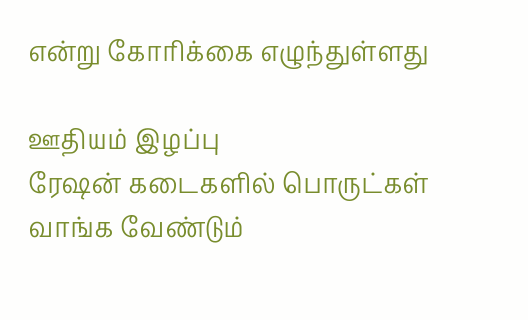என்று கோரிக்கை எழுந்துள்ளது

ஊதியம் இழப்பு
ரேஷன் கடைகளில் பொருட்கள் வாங்க வேண்டும்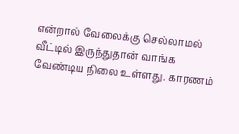என்றால் வேலைக்கு செல்லாமல் வீட்டில் இருந்துதான் வாங்க வேண்டிய நிலை உள்ளது. காரணம்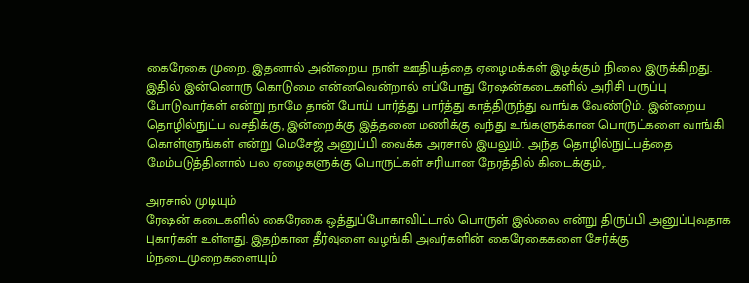கைரேகை முறை. இதனால் அன்றைய நாள் ஊதியத்தை ஏழைமக்கள் இழக்கும் நிலை இருக்கிறது. இதில் இன்னொரு கொடுமை என்னவென்றால் எப்போது ரேஷன்கடைகளில் அரிசி பருப்பு போடுவார்கள் என்று நாமே தான் போய் பார்த்து பார்த்து காத்திருந்து வாங்க வேண்டும். இன்றைய தொழில்நுட்ப வசதிக்கு, இன்றைக்கு இத்தனை மணிக்கு வந்து உங்களுக்கான பொருட்களை வாங்கி கொள்ளுங்கள் என்று மெசேஜ் அனுப்பி வைக்க அரசால் இயலும். அந்த தொழில்நுட்பத்தை மேம்படுத்தினால் பல ஏழைகளுக்கு பொருட்கள் சரியான நேரத்தில் கிடைக்கும்,.

அரசால் முடியும்
ரேஷன் கடைகளில் கைரேகை ஒத்துப்போகாவிட்டால் பொருள் இல்லை என்று திருப்பி அனுப்புவதாக புகார்கள் உள்ளது. இதற்கான தீர்வுளை வழங்கி அவர்களின் கைரேகைகளை சேர்க்கு ம்நடைமுறைகளையும்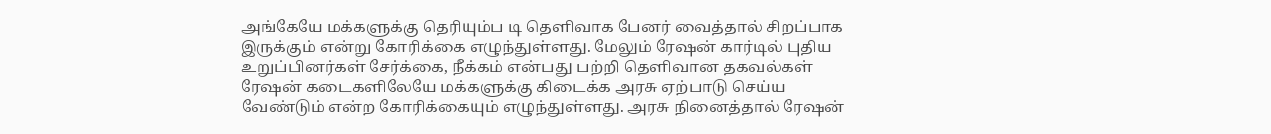அங்கேயே மக்களுக்கு தெரியும்ப டி தெளிவாக பேனர் வைத்தால் சிறப்பாக இருக்கும் என்று கோரிக்கை எழுந்துள்ளது. மேலும் ரேஷன் கார்டில் புதிய உறுப்பினர்கள் சேர்க்கை, நீக்கம் என்பது பற்றி தெளிவான தகவல்கள் ரேஷன் கடைகளிலேயே மக்களுக்கு கிடைக்க அரசு ஏற்பாடு செய்ய வேண்டும் என்ற கோரிக்கையும் எழுந்துள்ளது. அரசு நினைத்தால் ரேஷன்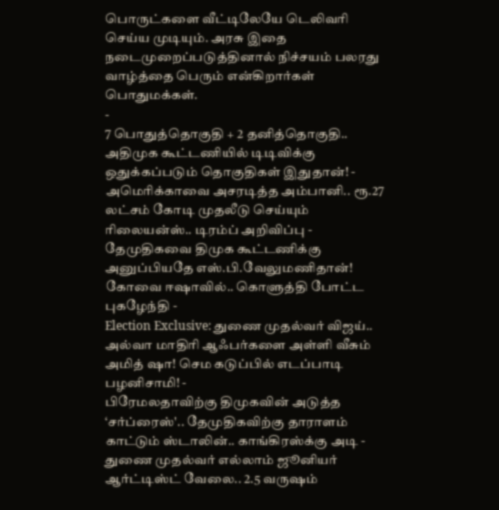பொருட்களை வீட்டிலேயே டெலிவரி செய்ய முடியும். அரசு இதை நடைமுறைப்படுத்தினால் நிச்சயம் பலரது வாழ்த்தை பெரும் என்கிறார்கள் பொதுமக்கள்.
-
7 பொதுத்தொகுதி + 2 தனித்தொகுதி.. அதிமுக கூட்டணியில் டிடிவிக்கு ஒதுக்கப்படும் தொகுதிகள் இதுதான்! -
அமெரிக்காவை அசரடித்த அம்பானி.. ரூ.27 லட்சம் கோடி முதலீடு செய்யும் ரிலையன்ஸ்.. டிரம்ப் அறிவிப்பு -
தேமுதிகவை திமுக கூட்டணிக்கு அனுப்பியதே எஸ்.பி.வேலுமணிதான்! கோவை ஈஷாவில்.. கொளுத்தி போட்ட புகழேந்தி -
Election Exclusive: துணை முதல்வர் விஜய்.. அல்வா மாதிரி ஆஃபர்களை அள்ளி வீசும் அமித் ஷா! செம கடுப்பில் எடப்பாடி பழனிசாமி! -
பிரேமலதாவிற்கு திமுகவின் அடுத்த ‘சர்ப்ரைஸ்'.. தேமுதிகவிற்கு தாராளம் காட்டும் ஸ்டாலின்.. காங்கிரஸ்க்கு அடி -
துணை முதல்வர் எல்லாம் ஜூனியர் ஆர்ட்டிஸ்ட் வேலை.. 2.5 வருஷம்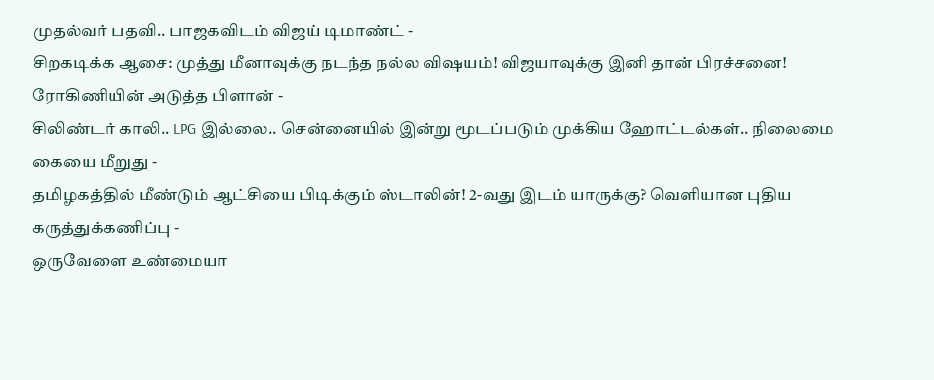முதல்வர் பதவி.. பாஜகவிடம் விஜய் டிமாண்ட் -
சிறகடிக்க ஆசை: முத்து மீனாவுக்கு நடந்த நல்ல விஷயம்! விஜயாவுக்கு இனி தான் பிரச்சனை! ரோகிணியின் அடுத்த பிளான் -
சிலிண்டர் காலி.. LPG இல்லை.. சென்னையில் இன்று மூடப்படும் முக்கிய ஹோட்டல்கள்.. நிலைமை கையை மீறுது -
தமிழகத்தில் மீண்டும் ஆட்சியை பிடிக்கும் ஸ்டாலின்! 2-வது இடம் யாருக்கு? வெளியான புதிய கருத்துக்கணிப்பு -
ஒருவேளை உண்மையா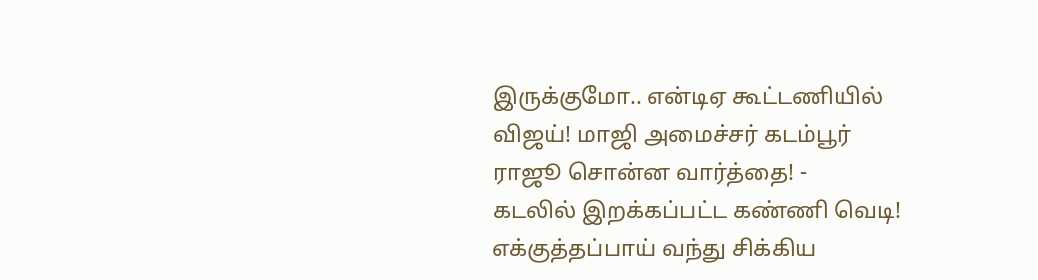இருக்குமோ.. என்டிஏ கூட்டணியில் விஜய்! மாஜி அமைச்சர் கடம்பூர் ராஜூ சொன்ன வார்த்தை! -
கடலில் இறக்கப்பட்ட கண்ணி வெடி! எக்குத்தப்பாய் வந்து சிக்கிய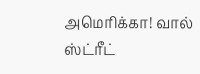அமெரிக்கா! வால் ஸ்ட்ரீட்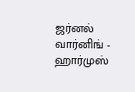ஜர்னல் வார்னிங் -
ஹார்முஸ்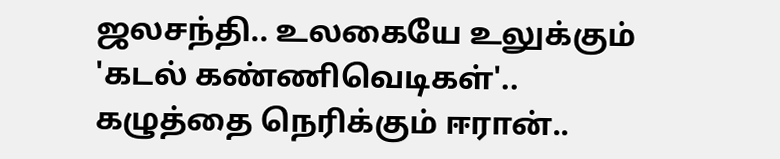ஜலசந்தி.. உலகையே உலுக்கும் 'கடல் கண்ணிவெடிகள்'.. கழுத்தை நெரிக்கும் ஈரான்..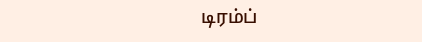டிரம்ப்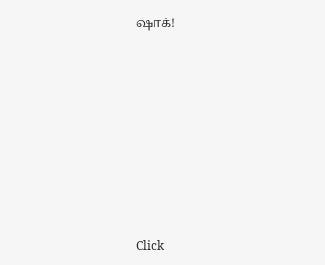ஷாக்!












Click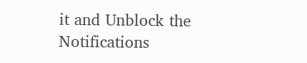it and Unblock the Notifications